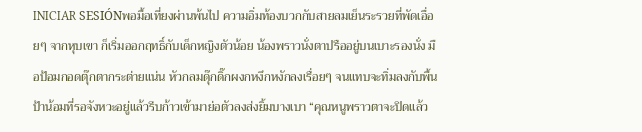INICIAR SESIÓNพอมื้อเที่ยงผ่านพ้นไป ความอิ่มท้องบวกกับสายลมเย็นระรวยที่พัดเอื่อยๆ จากหุบเขา ก็เริ่มออกฤทธิ์กับเด็กหญิงตัวน้อย น้องพราวนั่งตาปรืออยู่บนเบาะรองนั่ง มือป้อมกอดตุ๊กตากระต่ายแน่น หัวกลมดุ๊กดิ๊กผงกหงึกหงักลงเรื่อยๆ จนแทบจะทิ่มลงกับพื้น ป้าน้อมที่รอจังหวะอยู่แล้วรีบก้าวเข้ามาย่อตัวลงส่งยิ้มบางเบา “คุณหนูพราวตาจะปิดแล้ว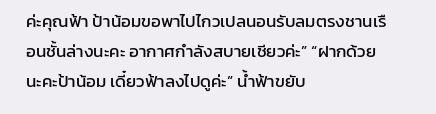ค่ะคุณฟ้า ป้าน้อมขอพาไปไกวเปลนอนรับลมตรงชานเรือนชั้นล่างนะคะ อากาศกำลังสบายเชียวค่ะ” “ฝากด้วยนะคะป้าน้อม เดี๋ยวฟ้าลงไปดูค่ะ” น้ำฟ้าขยับ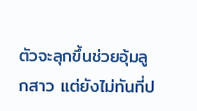ตัวจะลุกขึ้นช่วยอุ้มลูกสาว แต่ยังไม่ทันที่ป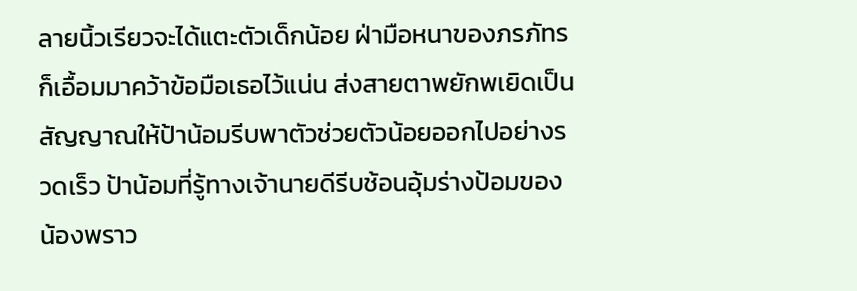ลายนิ้วเรียวจะได้แตะตัวเด็กน้อย ฝ่ามือหนาของภรภัทรก็เอื้อมมาคว้าข้อมือเธอไว้แน่น ส่งสายตาพยักพเยิดเป็นสัญญาณให้ป้าน้อมรีบพาตัวช่วยตัวน้อยออกไปอย่างรวดเร็ว ป้าน้อมที่รู้ทางเจ้านายดีรีบช้อนอุ้มร่างป้อมของน้องพราว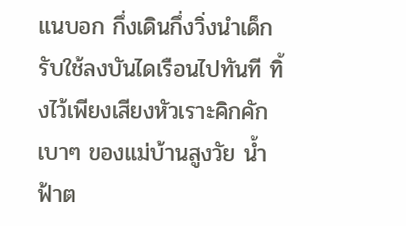แนบอก กึ่งเดินกึ่งวิ่งนำเด็กรับใช้ลงบันไดเรือนไปทันที ทิ้งไว้เพียงเสียงหัวเราะคิกคักเบาๆ ของแม่บ้านสูงวัย น้ำฟ้าต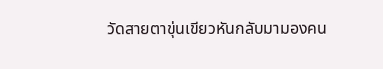วัดสายตาขุ่นเขียวหันกลับมามองคน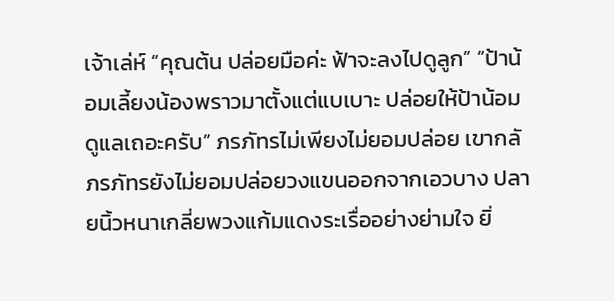เจ้าเล่ห์ “คุณต้น ปล่อยมือค่ะ ฟ้าจะลงไปดูลูก” “ป้าน้อมเลี้ยงน้องพราวมาตั้งแต่แบเบาะ ปล่อยให้ป้าน้อมดูแลเถอะครับ” ภรภัทรไม่เพียงไม่ยอมปล่อย เขากลั
ภรภัทรยังไม่ยอมปล่อยวงแขนออกจากเอวบาง ปลายนิ้วหนาเกลี่ยพวงแก้มแดงระเรื่ออย่างย่ามใจ ยิ่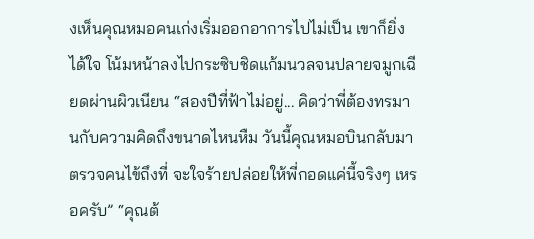งเห็นคุณหมอคนเก่งเริ่มออกอาการไปไม่เป็น เขาก็ยิ่งได้ใจ โน้มหน้าลงไปกระซิบชิดแก้มนวลจนปลายจมูกเฉียดผ่านผิวเนียน “สองปีที่ฟ้าไม่อยู่... คิดว่าพี่ต้องทรมานกับความคิดถึงขนาดไหนหืม วันนี้คุณหมอบินกลับมาตรวจคนไข้ถึงที่ จะใจร้ายปล่อยให้พี่กอดแค่นี้จริงๆ เหรอครับ” “คุณต้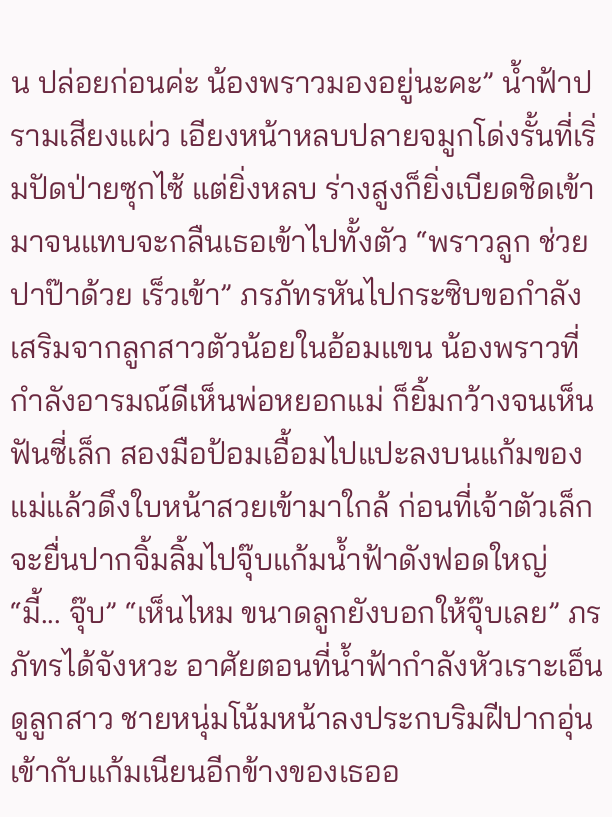น ปล่อยก่อนค่ะ น้องพราวมองอยู่นะคะ” น้ำฟ้าปรามเสียงแผ่ว เอียงหน้าหลบปลายจมูกโด่งรั้นที่เริ่มปัดป่ายซุกไซ้ แต่ยิ่งหลบ ร่างสูงก็ยิ่งเบียดชิดเข้ามาจนแทบจะกลืนเธอเข้าไปทั้งตัว “พราวลูก ช่วยปาป๊าด้วย เร็วเข้า” ภรภัทรหันไปกระซิบขอกำลังเสริมจากลูกสาวตัวน้อยในอ้อมแขน น้องพราวที่กำลังอารมณ์ดีเห็นพ่อหยอกแม่ ก็ยิ้มกว้างจนเห็นฟันซี่เล็ก สองมือป้อมเอื้อมไปแปะลงบนแก้มของแม่แล้วดึงใบหน้าสวยเข้ามาใกล้ ก่อนที่เจ้าตัวเล็กจะยื่นปากจิ้มลิ้มไปจุ๊บแก้มน้ำฟ้าดังฟอดใหญ่ “มี้... จุ๊บ” “เห็นไหม ขนาดลูกยังบอกให้จุ๊บเลย” ภรภัทรได้จังหวะ อาศัยตอนที่น้ำฟ้ากำลังหัวเราะเอ็นดูลูกสาว ชายหนุ่มโน้มหน้าลงประกบริมฝีปากอุ่นเข้ากับแก้มเนียนอีกข้างของเธออ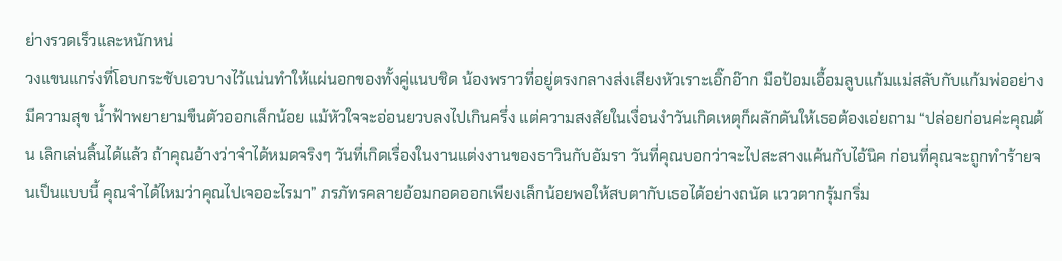ย่างรวดเร็วและหนักหน่
วงแขนแกร่งที่โอบกระชับเอวบางไว้แน่นทำให้แผ่นอกของทั้งคู่แนบชิด น้องพราวที่อยู่ตรงกลางส่งเสียงหัวเราะเอิ๊กอ๊าก มือป้อมเอื้อมลูบแก้มแม่สลับกับแก้มพ่ออย่างมีความสุข น้ำฟ้าพยายามขืนตัวออกเล็กน้อย แม้หัวใจจะอ่อนยวบลงไปเกินครึ่ง แต่ความสงสัยในเงื่อนงำวันเกิดเหตุก็ผลักดันให้เธอต้องเอ่ยถาม “ปล่อยก่อนค่ะคุณต้น เลิกเล่นลิ้นได้แล้ว ถ้าคุณอ้างว่าจำได้หมดจริงๆ วันที่เกิดเรื่องในงานแต่งงานของธาวินกับอัมรา วันที่คุณบอกว่าจะไปสะสางแค้นกับไอ้นิค ก่อนที่คุณจะถูกทำร้ายจนเป็นแบบนี้ คุณจำได้ไหมว่าคุณไปเจออะไรมา” ภรภัทรคลายอ้อมกอดออกเพียงเล็กน้อยพอให้สบตากับเธอได้อย่างถนัด แววตากรุ้มกริ่ม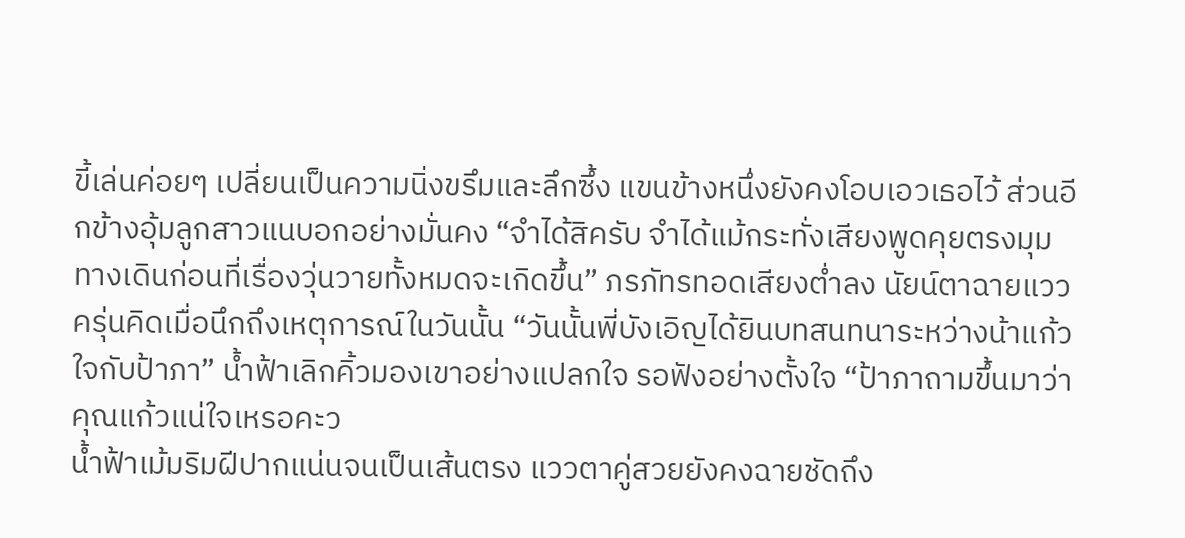ขี้เล่นค่อยๆ เปลี่ยนเป็นความนิ่งขรึมและลึกซึ้ง แขนข้างหนึ่งยังคงโอบเอวเธอไว้ ส่วนอีกข้างอุ้มลูกสาวแนบอกอย่างมั่นคง “จำได้สิครับ จำได้แม้กระทั่งเสียงพูดคุยตรงมุมทางเดินก่อนที่เรื่องวุ่นวายทั้งหมดจะเกิดขึ้น” ภรภัทรทอดเสียงต่ำลง นัยน์ตาฉายแววครุ่นคิดเมื่อนึกถึงเหตุการณ์ในวันนั้น “วันนั้นพี่บังเอิญได้ยินบทสนทนาระหว่างน้าแก้วใจกับป้าภา” น้ำฟ้าเลิกคิ้วมองเขาอย่างแปลกใจ รอฟังอย่างตั้งใจ “ป้าภาถามขึ้นมาว่า คุณแก้วแน่ใจเหรอคะว
น้ำฟ้าเม้มริมฝีปากแน่นจนเป็นเส้นตรง แววตาคู่สวยยังคงฉายชัดถึง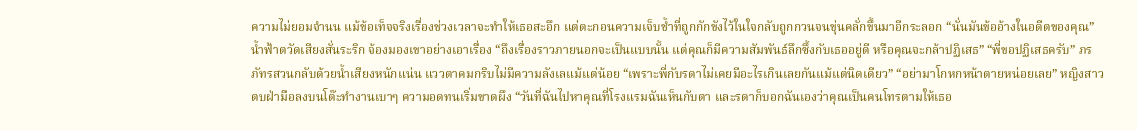ความไม่ยอมจำนน แม้ข้อเท็จจริงเรื่องช่วงเวลาจะทำให้เธอสะอึก แต่ตะกอนความเจ็บช้ำที่ถูกกักขังไว้ในใจกลับถูกกวนจนขุ่นคลั่กขึ้นมาอีกระลอก “นั่นมันข้ออ้างในอดีตของคุณ” น้ำฟ้าตวัดเสียงสั่นระริก จ้องมองเขาอย่างเอาเรื่อง “ถึงเรื่องราวภายนอกจะเป็นแบบนั้น แต่คุณก็มีความสัมพันธ์ลึกซึ้งกับเธออยู่ดี หรือคุณจะกล้าปฏิเสธ” “พี่ขอปฏิเสธครับ” ภรภัทรสวนกลับด้วยน้ำเสียงหนักแน่น แววตาคมกริบไม่มีความลังเลแม้แต่น้อย “เพราะพี่กับรดาไม่เคยมีอะไรเกินเลยกันแม้แต่นิดเดียว” “อย่ามาโกหกหน้าตายหน่อยเลย” หญิงสาวตบฝ่ามือลงบนโต๊ะทำงานเบาๆ ความอดทนเริ่มขาดผึง “วันที่ฉันไปหาคุณที่โรงแรมฉันเห็นกับตา และรดาก็บอกฉันเองว่าคุณเป็นคนโทรตามให้เธอ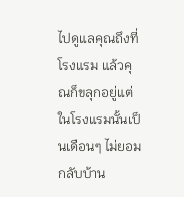ไปดูแลคุณถึงที่โรงแรม แล้วคุณก็ขลุกอยู่แต่ในโรงแรมนั้นเป็นเดือนๆ ไม่ยอมกลับบ้าน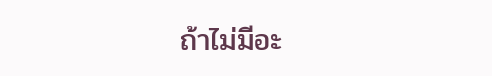ถ้าไม่มีอะ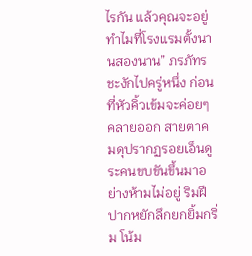ไรกัน แล้วคุณจะอยู่ทำไมที่โรงแรมตั้งนานสองนาน” ภรภัทรชะงักไปครู่หนึ่ง ก่อนที่หัวคิ้วเข้มจะค่อยๆ คลายออก สายตาคมดุปรากฏรอยเอ็นดูระคนขบขันขึ้นมาอย่างห้ามไม่อยู่ ริมฝีปากหยักลึกยกยิ้มกริ่ม โน้ม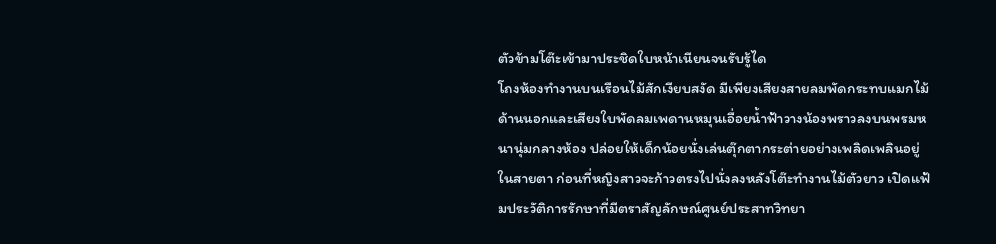ตัวข้ามโต๊ะเข้ามาประชิดใบหน้าเนียนจนรับรู้ได
โถงห้องทำงานบนเรือนไม้สักเงียบสงัด มีเพียงเสียงสายลมพัดกระทบแมกไม้ด้านนอกและเสียงใบพัดลมเพดานหมุนเอื่อยน้ำฟ้าวางน้องพราวลงบนพรมหนานุ่มกลางห้อง ปล่อยให้เด็กน้อยนั่งเล่นตุ๊กตากระต่ายอย่างเพลิดเพลินอยู่ในสายตา ก่อนที่หญิงสาวจะก้าวตรงไปนั่งลงหลังโต๊ะทำงานไม้ตัวยาว เปิดแฟ้มประวัติการรักษาที่มีตราสัญลักษณ์ศูนย์ประสาทวิทยา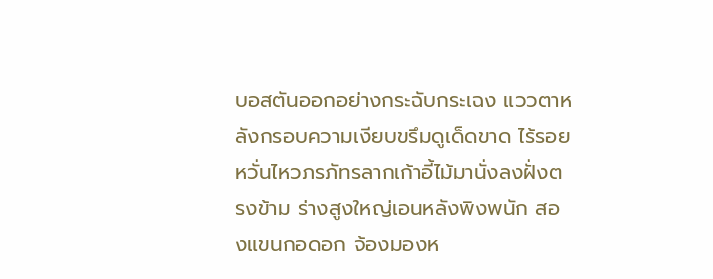บอสตันออกอย่างกระฉับกระเฉง แววตาหลังกรอบความเงียบขรึมดูเด็ดขาด ไร้รอยหวั่นไหวภรภัทรลากเก้าอี้ไม้มานั่งลงฝั่งตรงข้าม ร่างสูงใหญ่เอนหลังพิงพนัก สองแขนกอดอก จ้องมองห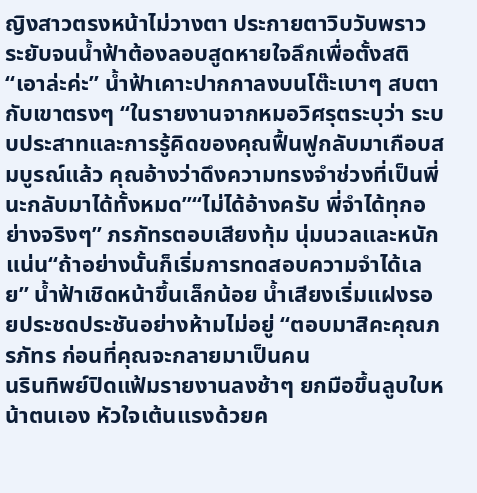ญิงสาวตรงหน้าไม่วางตา ประกายตาวิบวับพราวระยับจนน้ำฟ้าต้องลอบสูดหายใจลึกเพื่อตั้งสติ“เอาล่ะค่ะ” น้ำฟ้าเคาะปากกาลงบนโต๊ะเบาๆ สบตากับเขาตรงๆ “ในรายงานจากหมอวิศรุตระบุว่า ระบบประสาทและการรู้คิดของคุณฟื้นฟูกลับมาเกือบสมบูรณ์แล้ว คุณอ้างว่าดึงความทรงจำช่วงที่เป็นพี่นะกลับมาได้ทั้งหมด”“ไม่ได้อ้างครับ พี่จำได้ทุกอย่างจริงๆ” ภรภัทรตอบเสียงทุ้ม นุ่มนวลและหนักแน่น“ถ้าอย่างนั้นก็เริ่มการทดสอบความจำได้เลย” น้ำฟ้าเชิดหน้าขึ้นเล็กน้อย น้ำเสียงเริ่มแฝงรอยประชดประชันอย่างห้ามไม่อยู่ “ตอบมาสิคะคุณภรภัทร ก่อนที่คุณจะกลายมาเป็นคน
นรินทิพย์ปิดแฟ้มรายงานลงช้าๆ ยกมือขึ้นลูบใบหน้าตนเอง หัวใจเต้นแรงด้วยค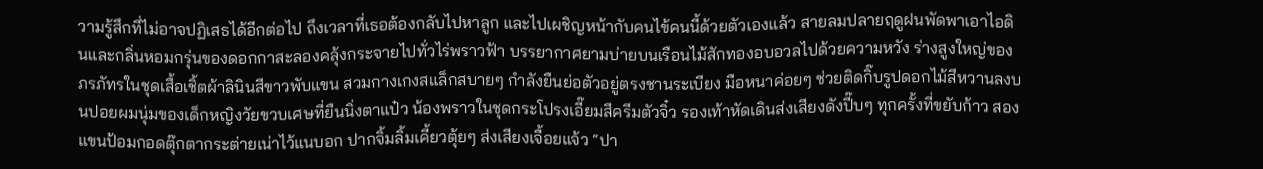วามรู้สึกที่ไม่อาจปฏิเสธได้อีกต่อไป ถึงเวลาที่เธอต้องกลับไปหาลูก และไปเผชิญหน้ากับคนไข้คนนี้ด้วยตัวเองแล้ว สายลมปลายฤดูฝนพัดพาเอาไอดินและกลิ่นหอมกรุ่นของดอกกาสะลองคลุ้งกระจายไปทั่วไร่พราวฟ้า บรรยากาศยามบ่ายบนเรือนไม้สักทองอบอวลไปด้วยความหวัง ร่างสูงใหญ่ของภรภัทรในชุดเสื้อเชิ้ตผ้าลินินสีขาวพับแขน สวมกางเกงสแล็กสบายๆ กำลังยืนย่อตัวอยู่ตรงชานระเบียง มือหนาค่อยๆ ช่วยติดกิ๊บรูปดอกไม้สีหวานลงบนปอยผมนุ่มของเด็กหญิงวัยขวบเศษที่ยืนนิ่งตาแป๋ว น้องพราวในชุดกระโปรงเอี๊ยมสีครีมตัวจิ๋ว รองเท้าหัดเดินส่งเสียงดังปี๊บๆ ทุกครั้งที่ขยับก้าว สองแขนป้อมกอดตุ๊กตากระต่ายเน่าไว้แนบอก ปากจิ้มลิ้มเคี้ยวตุ้ยๆ ส่งเสียงเจื้อยแจ้ว “ปา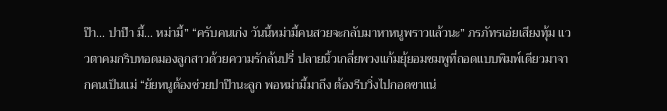ป๊า... ปาป๊า มี้... หม่ามี้” “ครับคนเก่ง วันนี้หม่ามี้คนสวยจะกลับมาหาหนูพราวแล้วนะ” ภรภัทรเอ่ยเสียงทุ้ม แววตาคมกริบทอดมองลูกสาวด้วยความรักล้นปรี่ ปลายนิ้วเกลี่ยพวงแก้มยุ้ยอมชมพูที่ถอดแบบพิมพ์เดียวมาจากคนเป็นแม่ “ยัยหนูต้องช่วยปาป๊านะลูก พอหม่ามี้มาถึง ต้องรีบวิ่งไปกอดขาแน่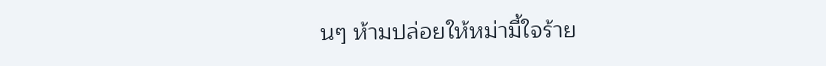นๆ ห้ามปล่อยให้หม่ามี้ใจร้าย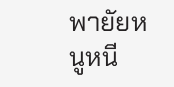พายัยหนูหนี